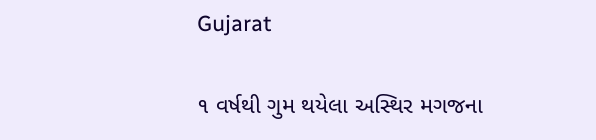Gujarat

૧ વર્ષથી ગુમ થયેલા અસ્થિર મગજના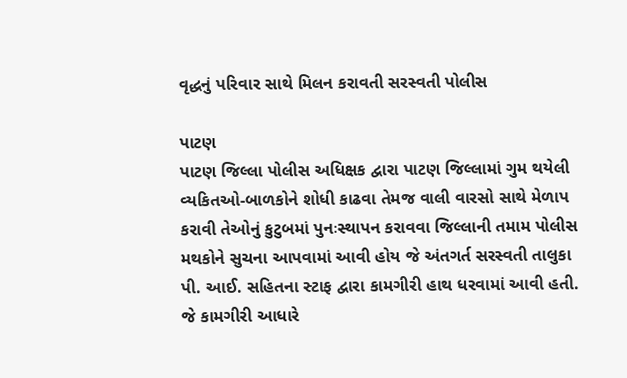વૃદ્ધનું પરિવાર સાથે મિલન કરાવતી સરસ્વતી પોલીસ

પાટણ
પાટણ જિલ્લા પોલીસ અધિક્ષક દ્વારા પાટણ જિલ્લામાં ગુમ થયેલી વ્યકિતઓ-બાળકોને શોધી કાઢવા તેમજ વાલી વારસો સાથે મેળાપ કરાવી તેઓનું કુટુબમાં પુનઃસ્થાપન કરાવવા જિલ્લાની તમામ પોલીસ મથકોને સુચના આપવામાં આવી હોય જે અંતગર્ત સરસ્વતી તાલુકા પી. આઈ. સહિતના સ્ટાફ દ્વારા કામગીરી હાથ ધરવામાં આવી હતી. જે કામગીરી આધારે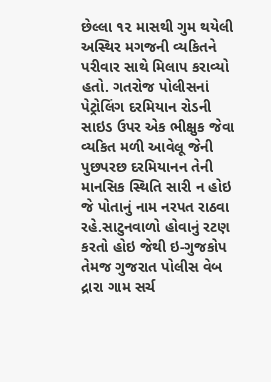છેલ્લા ૧૨ માસથી ગુમ થયેલી અસ્થિર મગજની વ્યકિતને પરીવાર સાથે મિલાપ કરાવ્યો હતો. ગતરોજ પોલીસનાં પેટ્રોલિંગ દરમિયાન રોડની સાઇડ ઉપર એક ભીક્ષુક જેવા વ્યકિત મળી આવેલૂ જેની પુછપરછ દરમિયાનન તેની માનસિક સ્થિતિ સારી ન હોઇ જે પોતાનું નામ નરપત રાઠવા રહે.સાટુનવાળો હોવાનું રટણ કરતો હોઇ જેથી ઇ-ગુજકોપ તેમજ ગુજરાત પોલીસ વેબ દ્રારા ગામ સર્ચ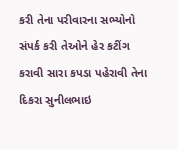કરી તેના પરીવારના સભ્યોનો સંપર્ક કરી તેઓને હેર કટીંગ કરાવી સારા કપડા પહેરાવી તેના દિકરા સુનીલભાઇ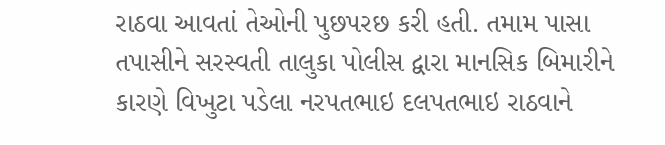રાઠવા આવતાં તેઓની પુછપરછ કરી હતી. તમામ પાસા તપાસીને સરસ્વતી તાલુકા પોલીસ દ્વારા માનસિક બિમારીને કારણે વિખુટા પડેલા નરપતભાઇ દલપતભાઇ રાઠવાને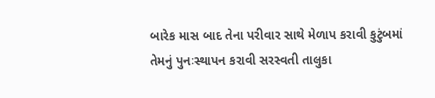બારેક માસ બાદ તેના પરીવાર સાથે મેળાપ કરાવી કુટુંબમાં તેમનું પુનઃસ્થાપન કરાવી સરસ્વતી તાલુકા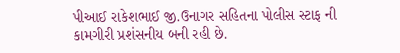પીઆઈ રાકેશભાઈ જી.ઉનાગર સહિતના પોલીસ સ્ટાફ ની કામગીરી પ્રશંસનીય બની રહી છે.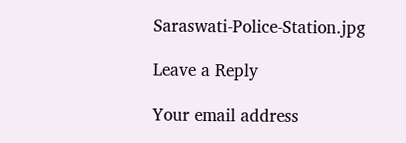Saraswati-Police-Station.jpg

Leave a Reply

Your email address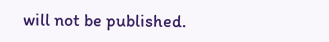will not be published.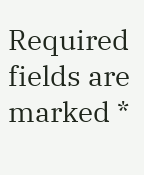Required fields are marked *